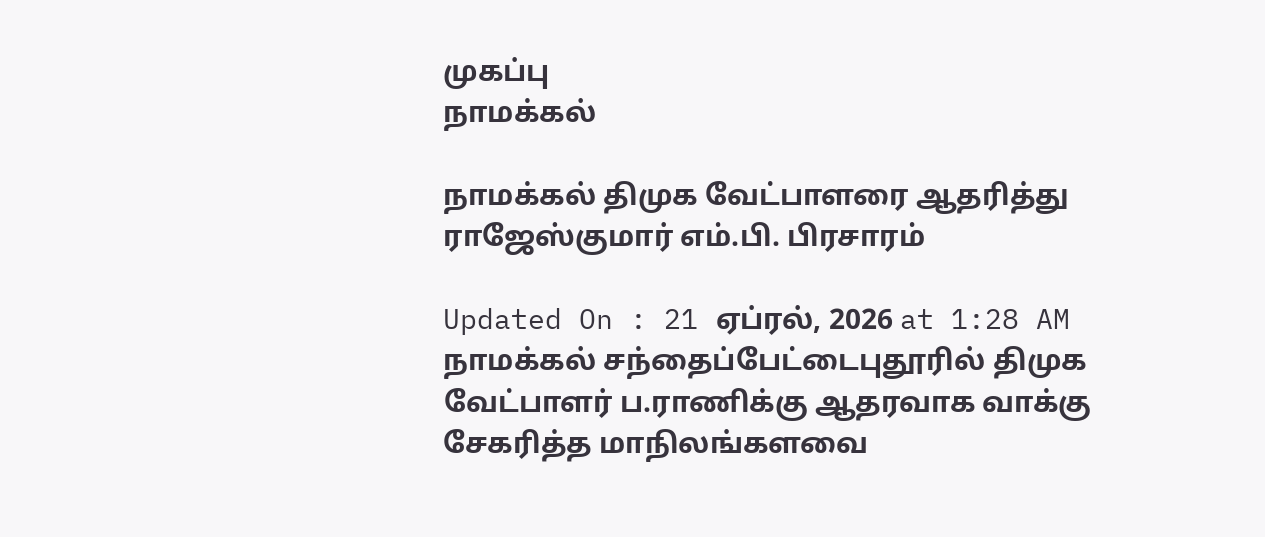முகப்பு
நாமக்கல்

நாமக்கல் திமுக வேட்பாளரை ஆதரித்து ராஜேஸ்குமார் எம்.பி. பிரசாரம்

Updated On : 21 ஏப்ரல், 2026 at 1:28 AM
நாமக்கல் சந்தைப்பேட்டைபுதூரில் திமுக வேட்பாளர் ப.ராணிக்கு ஆதரவாக வாக்கு சேகரித்த மாநிலங்களவை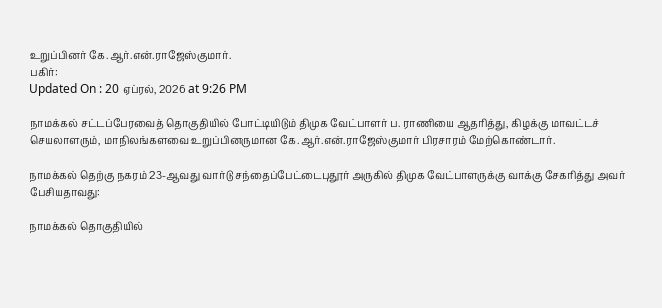உறுப்பினர் கே.ஆர்.என்.ராஜேஸ்குமார்.
பகிர்:
Updated On : 20 ஏப்ரல், 2026 at 9:26 PM

நாமக்கல் சட்டப்பேரவைத் தொகுதியில் போட்டியிடும் திமுக வேட்பாளர் ப. ராணியை ஆதரித்து, கிழக்கு மாவட்டச் செயலாளரும், மாநிலங்களவை உறுப்பினருமான கே.ஆர்.என்.ராஜேஸ்குமார் பிரசாரம் மேற்கொண்டார்.

நாமக்கல் தெற்கு நகரம் 23-ஆவது வார்டு சந்தைப்பேட்டைபுதூர் அருகில் திமுக வேட்பாளருக்கு வாக்கு சேகரித்து அவர் பேசியதாவது:

நாமக்கல் தொகுதியில்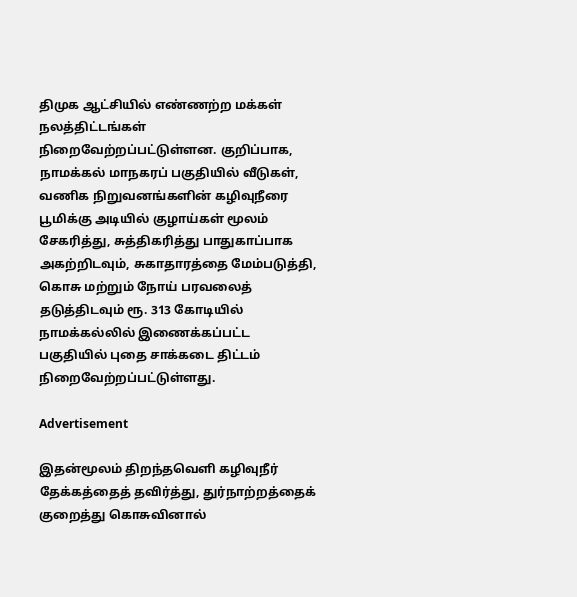திமுக ஆட்சியில் எண்ணற்ற மக்கள் நலத்திட்டங்கள் நிறைவேற்றப்பட்டுள்ளன. குறிப்பாக, நாமக்கல் மாநகரப் பகுதியில் வீடுகள், வணிக நிறுவனங்களின் கழிவுநீரை பூமிக்கு அடியில் குழாய்கள் மூலம் சேகரித்து, சுத்திகரித்து பாதுகாப்பாக அகற்றிடவும், சுகாதாரத்தை மேம்படுத்தி, கொசு மற்றும் நோய் பரவலைத் தடுத்திடவும் ரூ. 313 கோடியில் நாமக்கல்லில் இணைக்கப்பட்ட பகுதியில் புதை சாக்கடை திட்டம் நிறைவேற்றப்பட்டுள்ளது.

Advertisement

இதன்மூலம் திறந்தவெளி கழிவுநீர் தேக்கத்தைத் தவிர்த்து, துர்நாற்றத்தைக் குறைத்து கொசுவினால்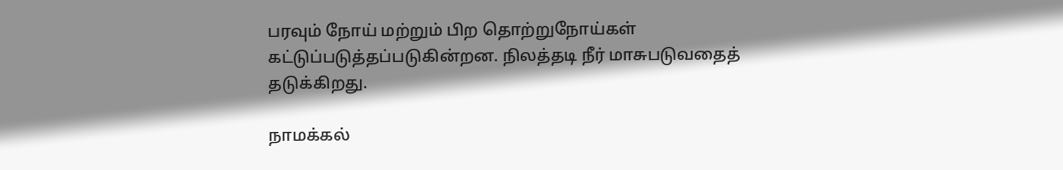பரவும் நோய் மற்றும் பிற தொற்றுநோய்கள் கட்டுப்படுத்தப்படுகின்றன. நிலத்தடி நீர் மாசுபடுவதைத் தடுக்கிறது.

நாமக்கல்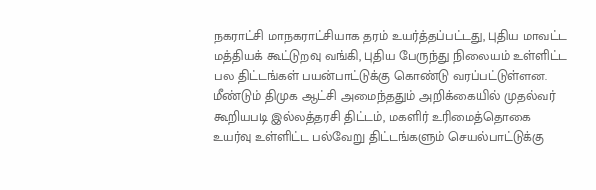நகராட்சி மாநகராட்சியாக தரம் உயர்த்தப்பட்டது, புதிய மாவட்ட மத்தியக் கூட்டுறவு வங்கி, புதிய பேருந்து நிலையம் உள்ளிட்ட பல திட்டங்கள் பயன்பாட்டுக்கு கொண்டு வரப்பட்டுள்ளன. மீண்டும் திமுக ஆட்சி அமைந்ததும் அறிக்கையில் முதல்வர் கூறியபடி இல்லத்தரசி திட்டம், மகளிர் உரிமைத்தொகை உயர்வு உள்ளிட்ட பல்வேறு திட்டங்களும் செயல்பாட்டுக்கு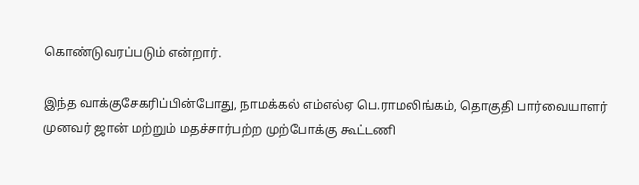கொண்டுவரப்படும் என்றார்.

இந்த வாக்குசேகரிப்பின்போது, நாமக்கல் எம்எல்ஏ பெ.ராமலிங்கம், தொகுதி பார்வையாளர் முனவர் ஜான் மற்றும் மதச்சார்பற்ற முற்போக்கு கூட்டணி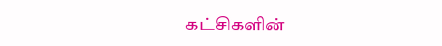கட்சிகளின்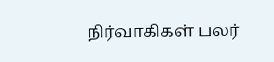நிர்வாகிகள் பலர்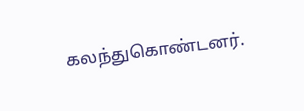கலந்துகொண்டனர்.